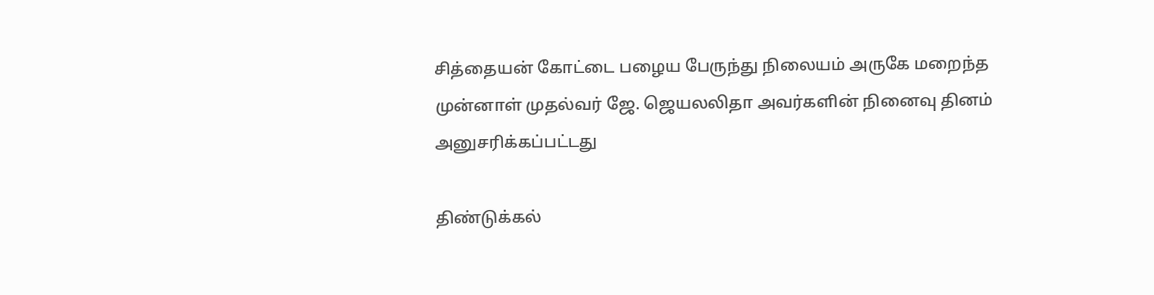சித்தையன் கோட்டை பழைய பேருந்து நிலையம் அருகே மறைந்த முன்னாள் முதல்வர் ஜே. ஜெயலலிதா அவர்களின் நினைவு தினம் அனுசரிக்கப்பட்டது

திண்டுக்கல்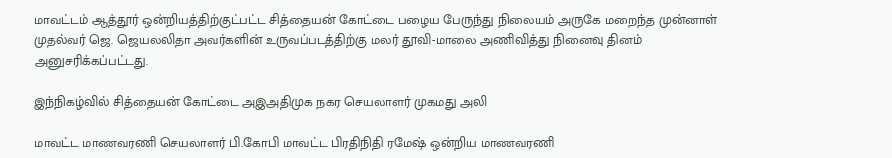மாவட்டம் ஆத்தூர் ஒன்றியத்திற்குட்பட்ட சித்தையன் கோட்டை பழைய பேருந்து நிலையம் அருகே மறைந்த முன்னாள் முதல்வர் ஜெ. ஜெயலலிதா அவர்களின் உருவப்படத்திற்கு மலர் தூவி-மாலை அணிவித்து நினைவு தினம் அனுசரிக்கப்பட்டது.

இந்நிகழ்வில் சித்தையன் கோட்டை அஇஅதிமுக நகர செயலாளர் முகமது அலி

மாவட்ட மாணவரணி செயலாளர் பி.கோபி மாவட்ட பிரதிநிதி ரமேஷ் ஒன்றிய மாணவரணி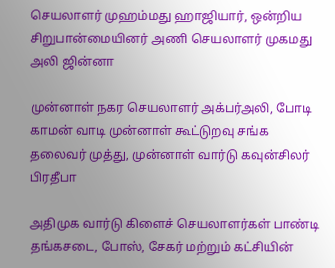செயலாளர் முஹம்மது ஹாஜியார், ஒன்றிய சிறுபான்மையினர் அணி செயலாளர் முகமது அலி ஜின்னா

முன்னாள் நகர செயலாளர் அக்பர்அலி, போடி காமன் வாடி முன்னாள் கூட்டுறவு சங்க தலைவர் முத்து, முன்னாள் வார்டு கவுன்சிலர் பிரதீபா

அதிமுக வார்டு கிளைச் செயலாளர்கள் பாண்டி தங்கசடை, போஸ், சேகர் மற்றும் கட்சியின்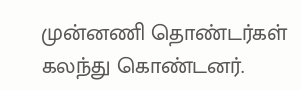முன்னணி தொண்டர்கள் கலந்து கொண்டனர்.